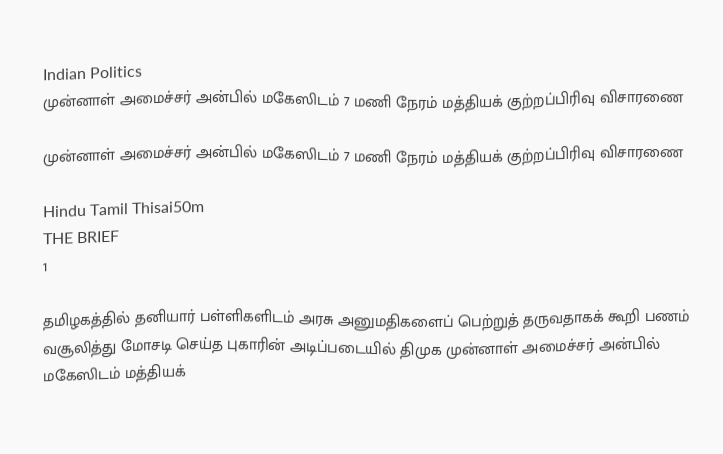Indian Politics
முன்னாள் அமைச்சர் அன்பில் மகேஸிடம் 7 மணி நேரம் மத்தியக் குற்றப்பிரிவு விசாரணை

முன்னாள் அமைச்சர் அன்பில் மகேஸிடம் 7 மணி நேரம் மத்தியக் குற்றப்பிரிவு விசாரணை

Hindu Tamil Thisai50m
THE BRIEF
1

தமிழகத்தில் தனியார் பள்ளிகளிடம் அரசு அனுமதிகளைப் பெற்றுத் தருவதாகக் கூறி பணம் வசூலித்து மோசடி செய்த புகாரின் அடிப்படையில் திமுக முன்னாள் அமைச்சர் அன்பில் மகேஸிடம் மத்தியக்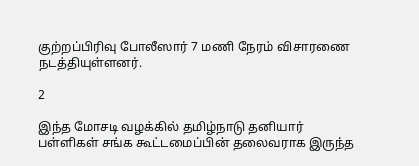குற்றப்பிரிவு போலீஸார் 7 மணி நேரம் விசாரணை நடத்தியுள்ளனர்.

2

இந்த மோசடி வழக்கில் தமிழ்நாடு தனியார் பள்ளிகள் சங்க கூட்டமைப்பின் தலைவராக இருந்த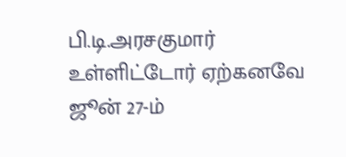பி.டி.அரசகுமார் உள்ளிட்டோர் ஏற்கனவே ஜூன் 27-ம்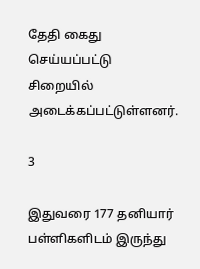தேதி கைது செய்யப்பட்டு சிறையில் அடைக்கப்பட்டுள்ளனர்.

3

இதுவரை 177 தனியார் பள்ளிகளிடம் இருந்து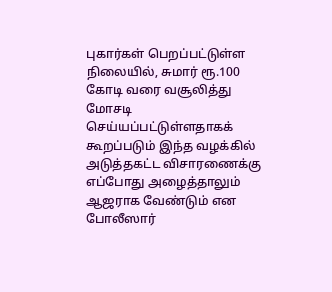புகார்கள் பெறப்பட்டுள்ள நிலையில், சுமார் ரூ.100 கோடி வரை வசூலித்து மோசடி செய்யப்பட்டுள்ளதாகக் கூறப்படும் இந்த வழக்கில் அடுத்தகட்ட விசாரணைக்கு எப்போது அழைத்தாலும் ஆஜராக வேண்டும் என போலீஸார்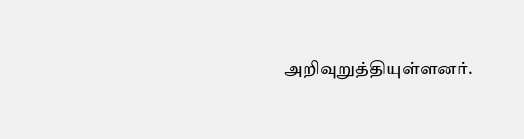அறிவுறுத்தியுள்ளனர்.